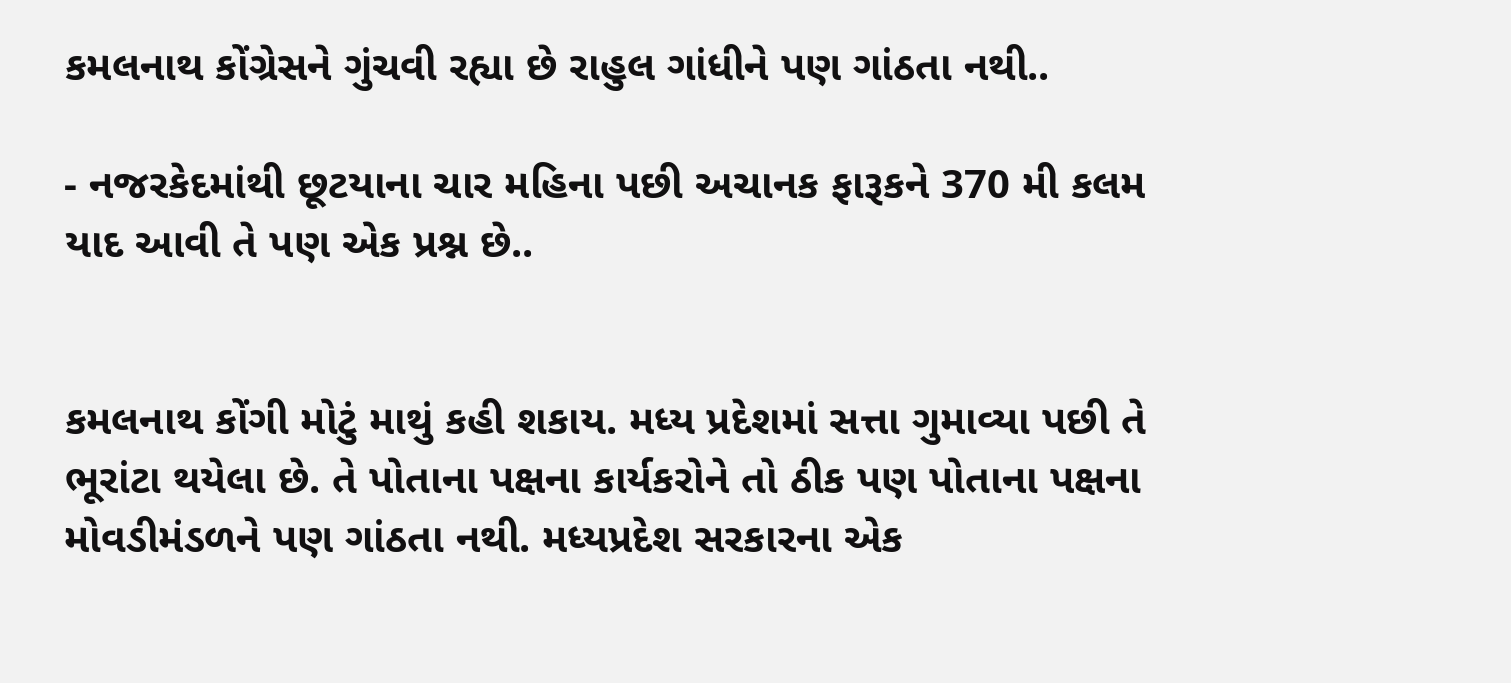કમલનાથ કોંગ્રેસને ગુંચવી રહ્યા છે રાહુલ ગાંધીને પણ ગાંઠતા નથી..

- નજરકેદમાંથી છૂટયાના ચાર મહિના પછી અચાનક ફારૂકને 370 મી કલમ યાદ આવી તે પણ એક પ્રશ્ન છે..


કમલનાથ કોંગી મોટું માથું કહી શકાય. મધ્ય પ્રદેશમાં સત્તા ગુમાવ્યા પછી તે ભૂરાંટા થયેલા છે. તે પોતાના પક્ષના કાર્યકરોને તો ઠીક પણ પોતાના પક્ષના મોવડીમંડળને પણ ગાંઠતા નથી. મધ્યપ્રદેશ સરકારના એક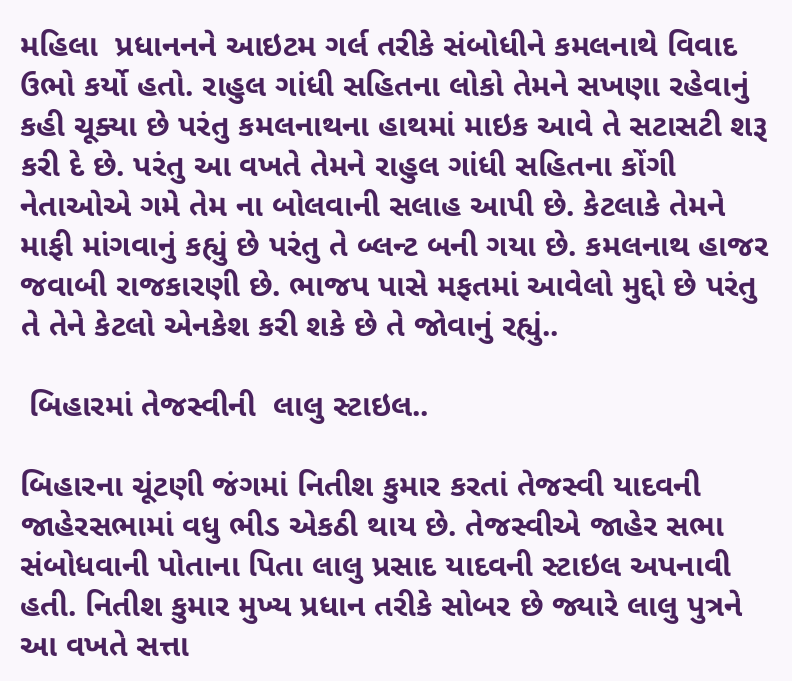મહિલા  પ્રધાનનને આઇટમ ગર્લ તરીકે સંબોધીને કમલનાથે વિવાદ ઉભો કર્યો હતો. રાહુલ ગાંધી સહિતના લોકો તેમને સખણા રહેવાનું કહી ચૂક્યા છે પરંતુ કમલનાથના હાથમાં માઇક આવે તે સટાસટી શરૂ કરી દે છે. પરંતુ આ વખતે તેમને રાહુલ ગાંધી સહિતના કોંગી નેતાઓએ ગમે તેમ ના બોલવાની સલાહ આપી છે. કેટલાકે તેમને માફી માંગવાનું કહ્યું છે પરંતુ તે બ્લન્ટ બની ગયા છે. કમલનાથ હાજર જવાબી રાજકારણી છે. ભાજપ પાસે મફતમાં આવેલો મુદ્દો છે પરંતુ તે તેને કેટલો એનકેશ કરી શકે છે તે જોવાનું રહ્યું..

 બિહારમાં તેજસ્વીની  લાલુ સ્ટાઇલ..

બિહારના ચૂંટણી જંગમાં નિતીશ કુમાર કરતાં તેજસ્વી યાદવની જાહેરસભામાં વધુ ભીડ એકઠી થાય છે. તેજસ્વીએ જાહેર સભા સંબોધવાની પોતાના પિતા લાલુ પ્રસાદ યાદવની સ્ટાઇલ અપનાવી હતી. નિતીશ કુમાર મુખ્ય પ્રધાન તરીકે સોબર છે જ્યારે લાલુ પુત્રને આ વખતે સત્તા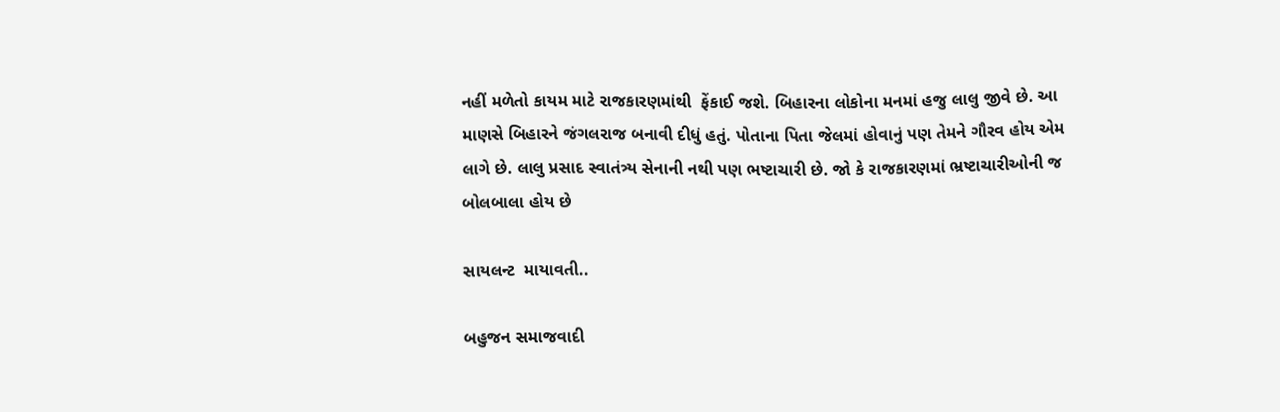નહીં મળેતો કાયમ માટે રાજકારણમાંથી  ફેંકાઈ જશે. બિહારના લોકોના મનમાં હજુ લાલુ જીવે છે. આ માણસે બિહારને જંગલરાજ બનાવી દીધું હતું. પોતાના પિતા જેલમાં હોવાનું પણ તેમને ગૌરવ હોય એમ લાગે છે. લાલુ પ્રસાદ સ્વાતંત્ર્ય સેનાની નથી પણ ભષ્ટાચારી છે. જો કે રાજકારણમાં ભ્રષ્ટાચારીઓની જ બોલબાલા હોય છે

સાયલન્ટ  માયાવતી..

બહુજન સમાજવાદી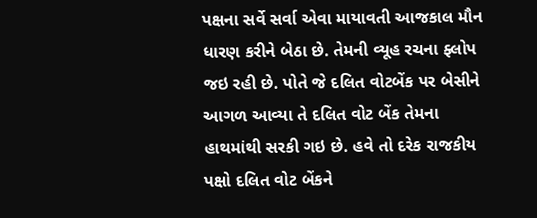પક્ષના સર્વે સર્વા એવા માયાવતી આજકાલ મૌન ધારણ કરીને બેઠા છે. તેમની વ્યૂહ રચના ફ્લોપ જઇ રહી છે. પોતે જે દલિત વોટબેંક પર બેસીને આગળ આવ્યા તે દલિત વોટ બેંક તેમના હાથમાંથી સરકી ગઇ છે. હવે તો દરેક રાજકીય પક્ષો દલિત વોટ બેંકને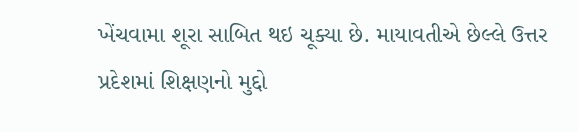ખેંચવામા શૂરા સાબિત થઇ ચૂક્યા છે. માયાવતીએ છેલ્લે ઉત્તર પ્રદેશમાં શિક્ષણનો મુદ્દો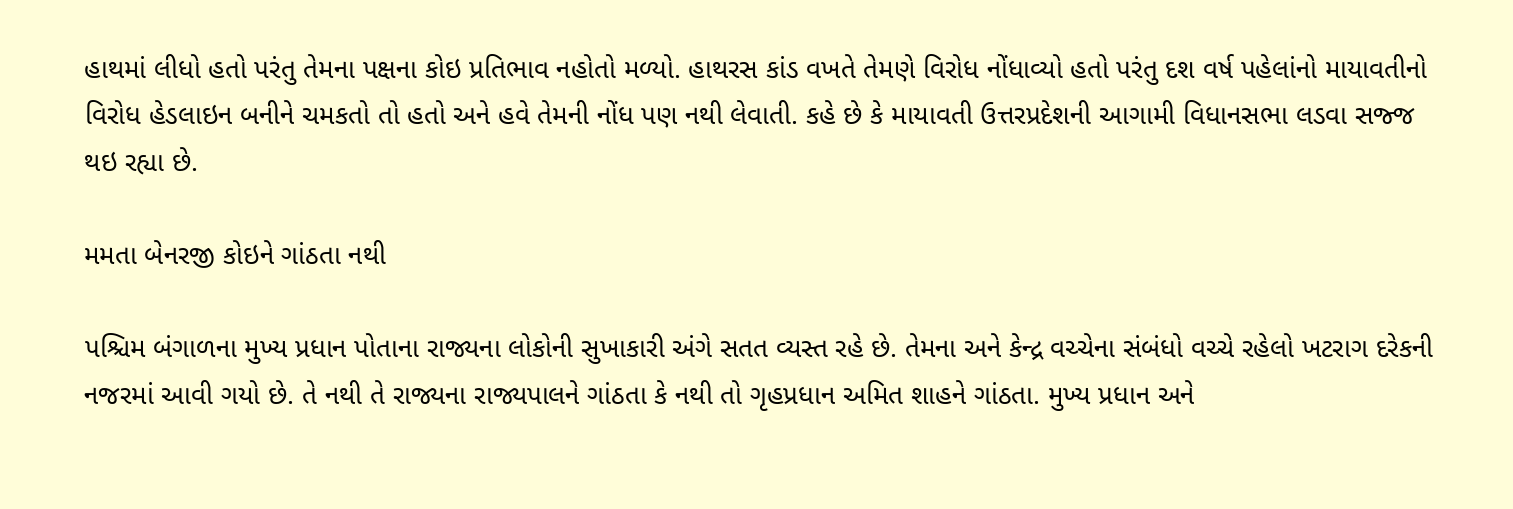હાથમાં લીધો હતો પરંતુ તેમના પક્ષના કોઇ પ્રતિભાવ નહોતો મળ્યો. હાથરસ કાંડ વખતે તેમણે વિરોધ નોંધાવ્યો હતો પરંતુ દશ વર્ષ પહેલાંનો માયાવતીનો વિરોધ હેડલાઇન બનીને ચમકતો તો હતો અને હવે તેમની નોંધ પણ નથી લેવાતી. કહે છે કે માયાવતી ઉત્તરપ્રદેશની આગામી વિધાનસભા લડવા સજ્જ થઇ રહ્યા છે.

મમતા બેનરજી કોઇને ગાંઠતા નથી

પશ્ચિમ બંગાળના મુખ્ય પ્રધાન પોતાના રાજ્યના લોકોની સુખાકારી અંગે સતત વ્યસ્ત રહે છે. તેમના અને કેન્દ્ર વચ્ચેના સંબંધો વચ્ચે રહેલો ખટરાગ દરેકની નજરમાં આવી ગયો છે. તે નથી તે રાજ્યના રાજ્યપાલને ગાંઠતા કે નથી તો ગૃહપ્રધાન અમિત શાહને ગાંઠતા. મુખ્ય પ્રધાન અને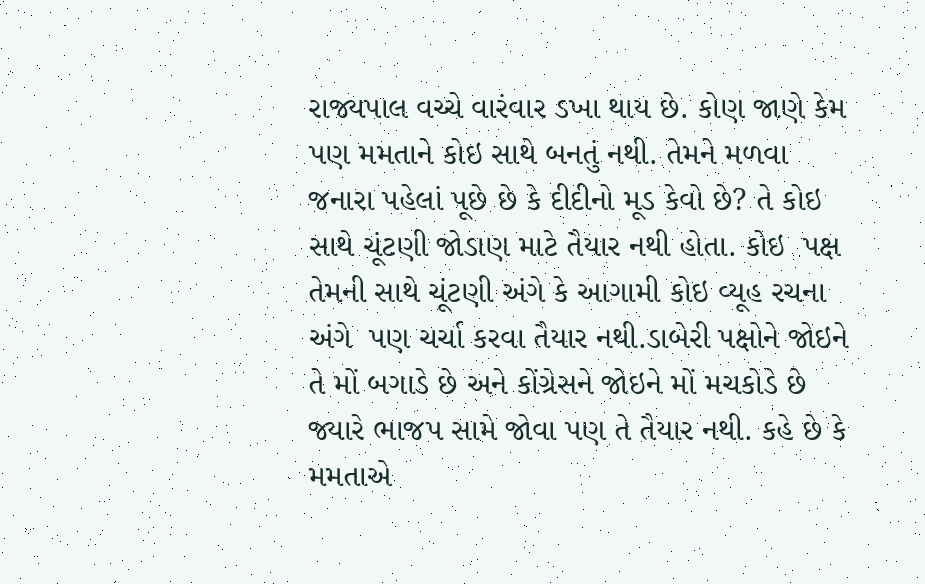રાજ્યપાલ વચ્ચે વારંવાર ડખા થાય છે. કોણ જાણે કેમ પણ મમતાને કોઇ સાથે બનતું નથી. તેમને મળવા જનારા પહેલાં પૂછે છે કે દીદીનો મૂડ કેવો છે? તે કોઇ સાથે ચૂંટણી જોડાણ માટે તૈયાર નથી હોતા. કોઇ  પક્ષ તેમની સાથે ચૂંટણી અંગે કે આગામી કોઇ વ્યૂહ રચના અંગે  પણ ચર્ચા કરવા તૈયાર નથી.ડાબેરી પક્ષોને જોઇને તે મોં બગાડે છે અને કોંગ્રેસને જોઇને મોં મચકોડે છે જ્યારે ભાજપ સામે જોવા પણ તે તૈયાર નથી. કહે છે કે મમતાએ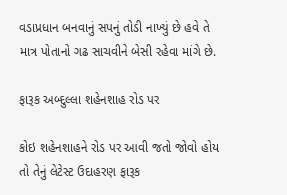વડાપ્રધાન બનવાનું સપનું તોડી નાખ્યું છે હવે તે માત્ર પોતાનો ગઢ સાચવીને બેસી રહેવા માંગે છે.

ફારૂક અબ્દુલ્લા શહેનશાહ રોડ પર

કોઇ શહેનશાહને રોડ પર આવી જતો જોવો હોય તો તેનું લેટેસ્ટ ઉદાહરણ ફારૂક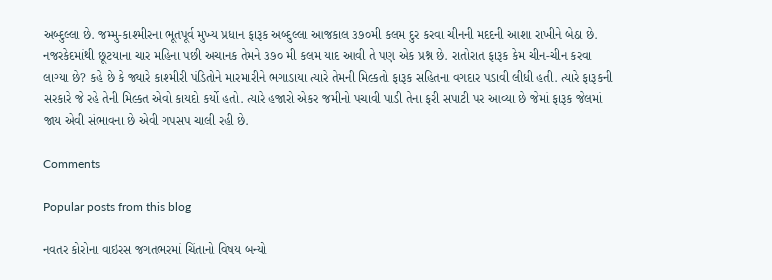અબ્દુલ્લા છે. જમ્મુ-કાશ્મીરના ભૂતપૂર્વ મુખ્ય પ્રધાન ફારૂક અબ્દુલ્લા આજકાલ ૩૭૦મી કલમ દુર કરવા ચીનની મદદની આશા રાખીને બેઠા છે.  નજરકેદમાંથી છૂટયાના ચાર મહિના પછી અચાનક તેમને ૩૭૦ મી કલમ યાદ આવી તે પણ એક પ્રશ્ન છે. રાતોરાત ફારૂક કેમ ચીન-ચીન કરવા લાગ્યા છે? કહે છે કે જ્યારે કાશ્મીરી પંડિતોને મારમારીને ભગાડાયા ત્યારે તેમની મિલ્કતો ફારૂક સહિતના વગદાર પડાવી લીધી હતી. ત્યારે ફારૂકની સરકારે જે રહે તેની મિલ્કત એવો કાયદો કર્યો હતો. ત્યારે હજારો એકર જમીનો પચાવી પાડી તેના ફરી સપાટી પર આવ્યા છે જેમાં ફારૂક જેલમાં જાય એવી સંભાવના છે એવી ગપસપ ચાલી રહી છે.

Comments

Popular posts from this blog

નવતર કોરોના વાઇરસ જગતભરમાં ચિંતાનો વિષય બન્યો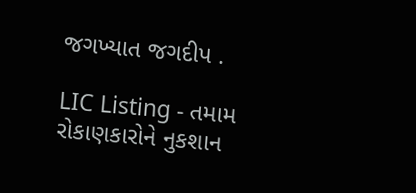જગખ્યાત જગદીપ .

LIC Listing - તમામ રોકાણકારોને નુકશાન